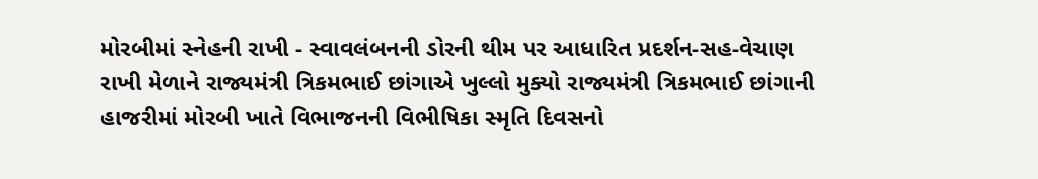મોરબીમાં સ્નેહની રાખી - સ્વાવલંબનની ડોરની થીમ પર આધારિત પ્રદર્શન-સહ-વેચાણ રાખી મેળાને રાજ્યમંત્રી ત્રિકમભાઈ છાંગાએ ખુલ્લો મુક્યો રાજ્યમંત્રી ત્રિકમભાઈ છાંગાની હાજરીમાં મોરબી ખાતે વિભાજનની વિભીષિકા સ્મૃતિ દિવસનો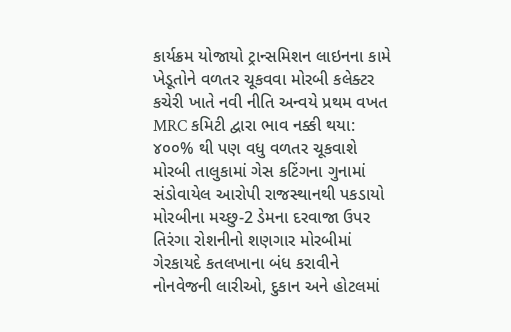કાર્યક્રમ યોજાયો ટ્રાન્સમિશન લાઇનના કામે ખેડૂતોને વળતર ચૂકવવા મોરબી કલેક્ટર કચેરી ખાતે નવી નીતિ અન્વયે પ્રથમ વખત MRC કમિટી દ્વારા ભાવ નક્કી થયા: ૪૦૦% થી પણ વધુ વળતર ચૂકવાશે મોરબી તાલુકામાં ગેસ કટિંગના ગુનામાં સંડોવાયેલ આરોપી રાજસ્થાનથી પકડાયો મોરબીના મચ્છુ-2 ડેમના દરવાજા ઉપર તિરંગા રોશનીનો શણગાર મોરબીમાં ગેરકાયદે કતલખાના બંધ કરાવીને નોનવેજની લારીઓ, દુકાન અને હોટલમાં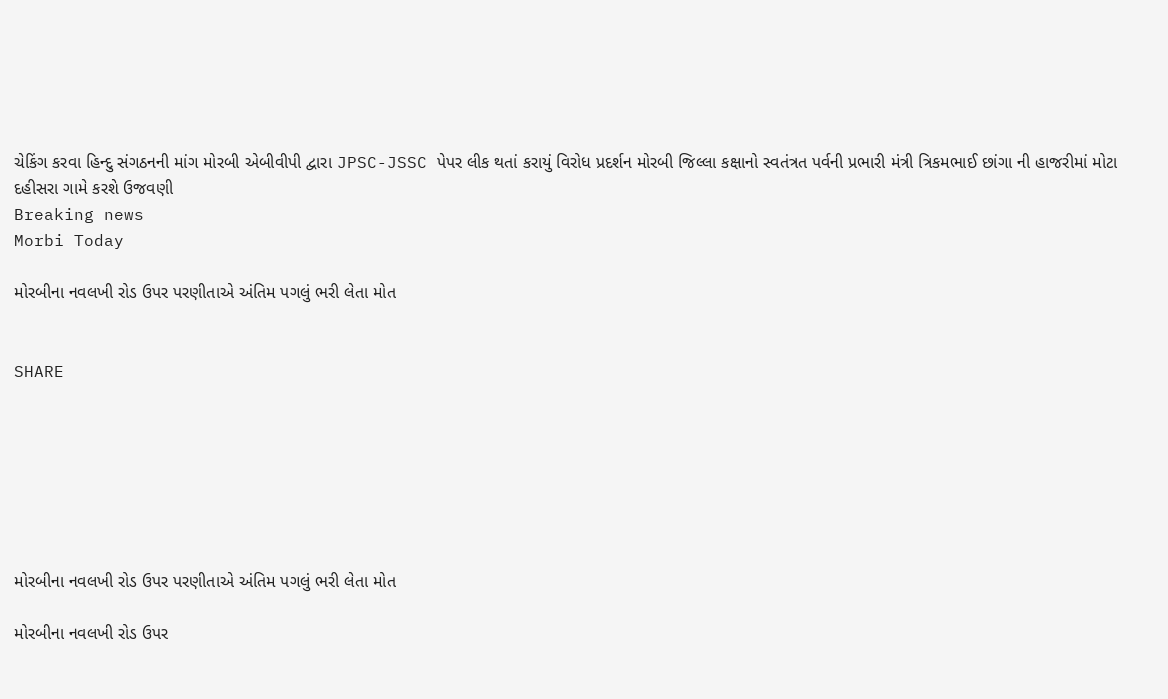ચેકિંગ કરવા હિન્દુ સંગઠનની માંગ મોરબી એબીવીપી દ્વારા JPSC-JSSC પેપર લીક થતાં કરાયું વિરોધ પ્રદર્શન મોરબી જિલ્લા કક્ષાનો સ્વતંત્રત પર્વની પ્રભારી મંત્રી ત્રિકમભાઈ છાંગા ની હાજરીમાં મોટા દહીસરા ગામે કરશે ઉજવણી
Breaking news
Morbi Today

મોરબીના નવલખી રોડ ઉપર પરણીતાએ અંતિમ પગલું ભરી લેતા મોત


SHARE







મોરબીના નવલખી રોડ ઉપર પરણીતાએ અંતિમ પગલું ભરી લેતા મોત

મોરબીના નવલખી રોડ ઉપર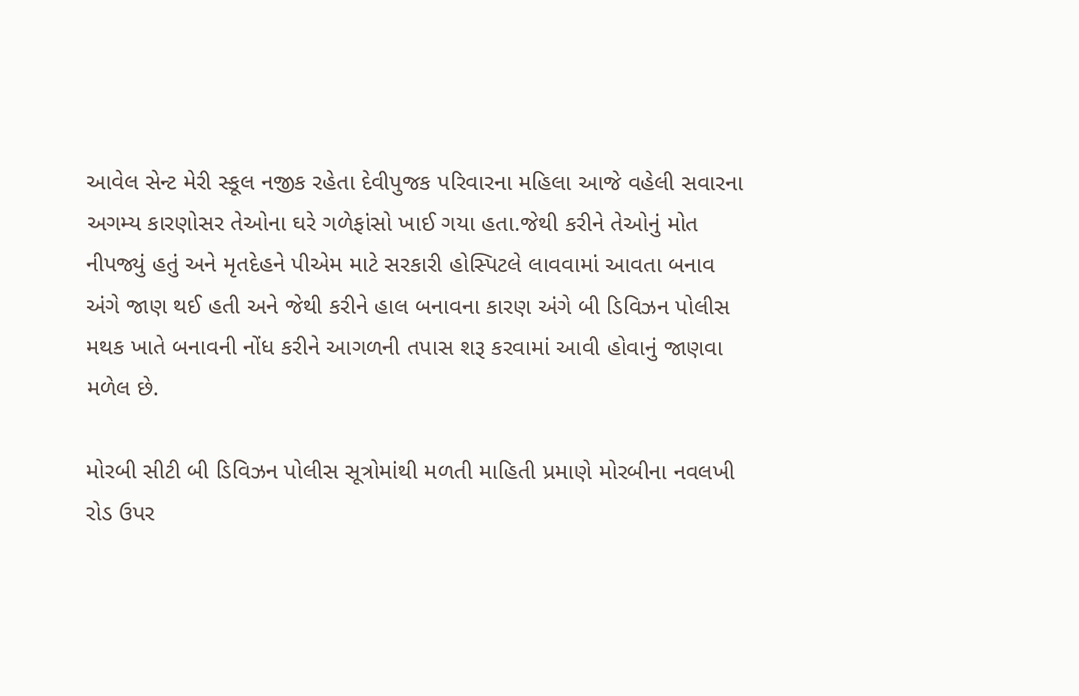આવેલ સેન્ટ મેરી સ્કૂલ નજીક રહેતા દેવીપુજક પરિવારના મહિલા આજે વહેલી સવારના અગમ્ય કારણોસર તેઓના ઘરે ગળેફાંસો ખાઈ ગયા હતા.જેથી કરીને તેઓનું મોત નીપજ્યું હતું અને મૃતદેહને પીએમ માટે સરકારી હોસ્પિટલે લાવવામાં આવતા બનાવ અંગે જાણ થઈ હતી અને જેથી કરીને હાલ બનાવના કારણ અંગે બી ડિવિઝન પોલીસ મથક ખાતે બનાવની નોંધ કરીને આગળની તપાસ શરૂ કરવામાં આવી હોવાનું જાણવા મળેલ છે.

મોરબી સીટી બી ડિવિઝન પોલીસ સૂત્રોમાંથી મળતી માહિતી પ્રમાણે મોરબીના નવલખી રોડ ઉપર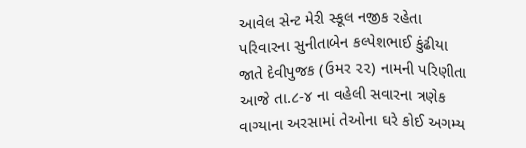આવેલ સેન્ટ મેરી સ્કૂલ નજીક રહેતા પરિવારના સુનીતાબેન કલ્પેશભાઈ કુંઢીયા જાતે દેવીપુજક (ઉમર ૨૨) નામની પરિણીતા આજે તા.૮-૪ ના વહેલી સવારના ત્રણેક વાગ્યાના અરસામાં તેઓના ઘરે કોઈ અગમ્ય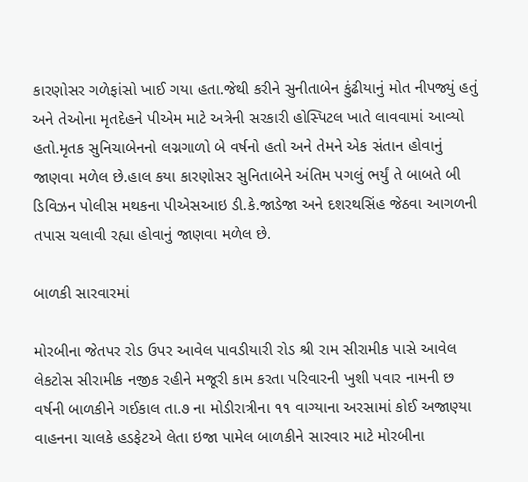કારણોસર ગળેફાંસો ખાઈ ગયા હતા.જેથી કરીને સુનીતાબેન કુંઢીયાનું મોત નીપજ્યું હતું અને તેઓના મૃતદેહને પીએમ માટે અત્રેની સરકારી હોસ્પિટલ ખાતે લાવવામાં આવ્યો હતો.મૃતક સુનિચાબેનનો લગ્નગાળો બે વર્ષનો હતો અને તેમને એક સંતાન હોવાનું જાણવા મળેલ છે.હાલ કયા કારણોસર સુનિતાબેને અંતિમ પગલું ભર્યું તે બાબતે બી ડિવિઝન પોલીસ મથકના પીએસઆઇ ડી.કે.જાડેજા અને દશરથસિંહ જેઠવા આગળની તપાસ ચલાવી રહ્યા હોવાનું જાણવા મળેલ છે.

બાળકી સારવારમાં

મોરબીના જેતપર રોડ ઉપર આવેલ પાવડીયારી રોડ શ્રી રામ સીરામીક પાસે આવેલ લેકટોસ સીરામીક નજીક રહીને મજૂરી કામ કરતા પરિવારની ખુશી પવાર નામની છ વર્ષની બાળકીને ગઈકાલ તા.૭ ના મોડીરાત્રીના ૧૧ વાગ્યાના અરસામાં કોઈ અજાણ્યા વાહનના ચાલકે હડફેટએ લેતા ઇજા પામેલ બાળકીને સારવાર માટે મોરબીના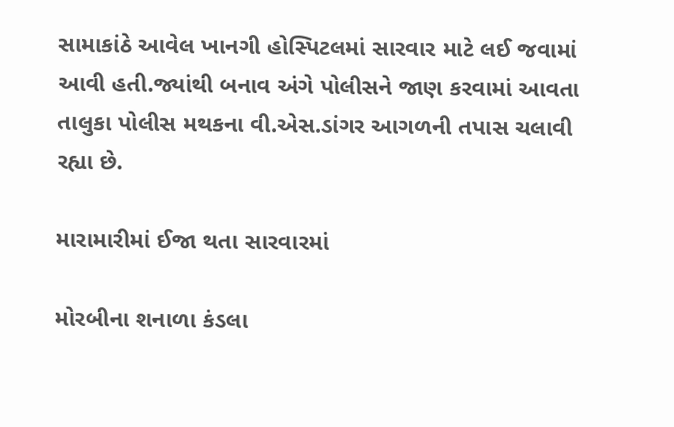સામાકાંઠે આવેલ ખાનગી હોસ્પિટલમાં સારવાર માટે લઈ જવામાં આવી હતી.જ્યાંથી બનાવ અંગે પોલીસને જાણ કરવામાં આવતા તાલુકા પોલીસ મથકના વી.એસ.ડાંગર આગળની તપાસ ચલાવી રહ્યા છે.

મારામારીમાં ઈજા થતા સારવારમાં

મોરબીના શનાળા કંડલા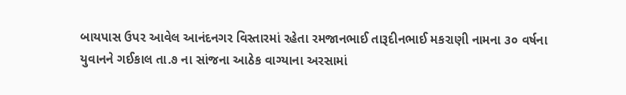બાયપાસ ઉપર આવેલ આનંદનગર વિસ્તારમાં રહેતા રમજાનભાઈ તારૂદીનભાઈ મકરાણી નામના ૩૦ વર્ષના યુવાનને ગઈકાલ તા.૭ ના સાંજના આઠેક વાગ્યાના અરસામાં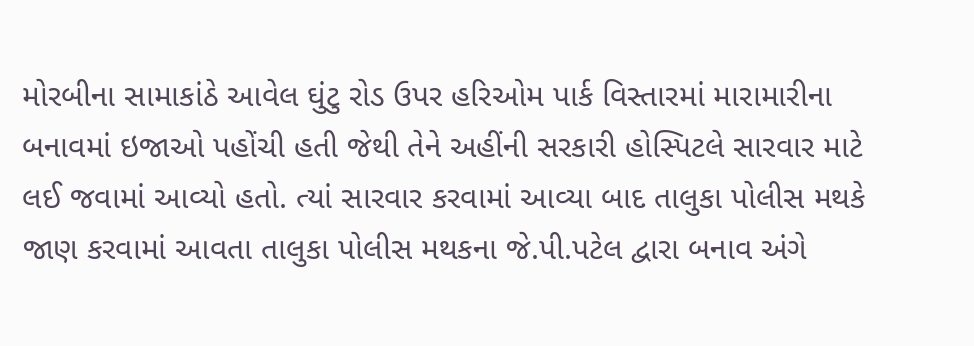મોરબીના સામાકાંઠે આવેલ ઘુંટુ રોડ ઉપર હરિઓમ પાર્ક વિસ્તારમાં મારામારીના બનાવમાં ઇજાઓ પહોંચી હતી જેથી તેને અહીંની સરકારી હોસ્પિટલે સારવાર માટે લઈ જવામાં આવ્યો હતો. ત્યાં સારવાર કરવામાં આવ્યા બાદ તાલુકા પોલીસ મથકે જાણ કરવામાં આવતા તાલુકા પોલીસ મથકના જે.પી.પટેલ દ્વારા બનાવ અંગે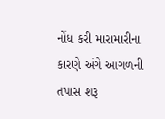નોંધ કરી મારામારીના કારણે અંગે આગળની તપાસ શરૂ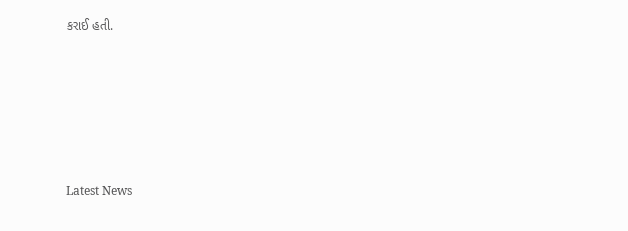કરાઈ હતી.






Latest News